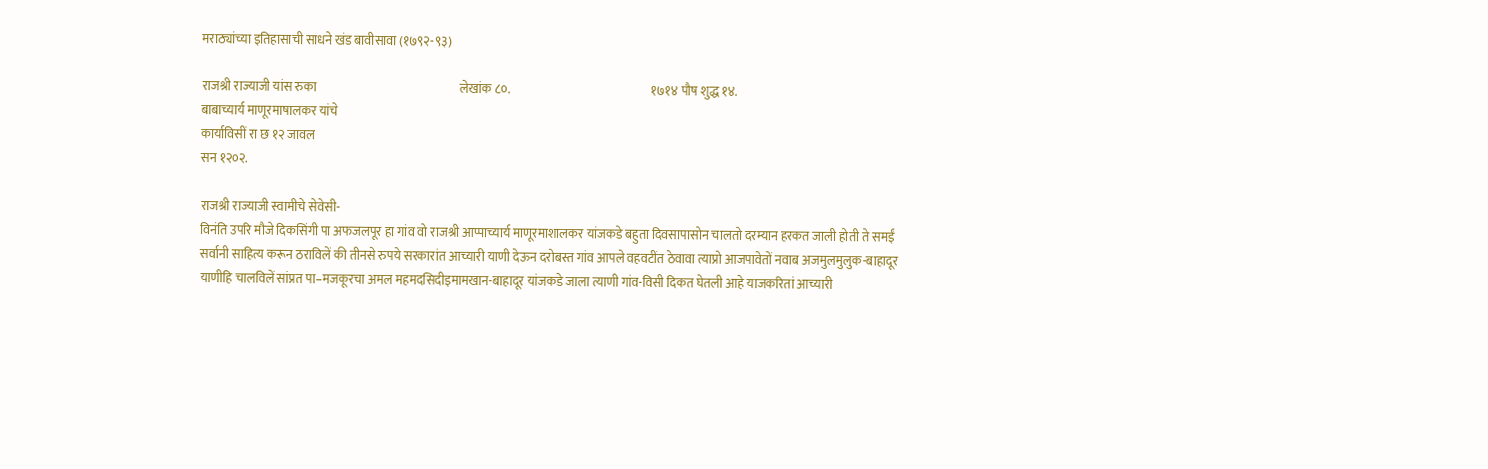मराठ्यांच्या इतिहासाची साधने खंड बावीसावा (१७९२-९३)

राजश्री राज्याजी यांस रुका                                                          लेखांक ८०.                                                         १७१४ पौष शुद्ध १४.
बाबाच्यार्य माणूरमाषालकर यांचे
कार्याविसीं रा छ १२ जावल
सन १२०२.

राजश्री राज्याजी स्वामीचे सेवेसी-
विनंति उपरि मौजे दिकसिंगी पा अफजलपूर हा गांव वो राजश्री आप्पाच्यार्य माणूरमाशालकर यांजकडे बहुता दिवसापासोन चालतो दरम्यान हरकत जाली होती ते समईं सर्वानी साहित्य करून ठराविलें की तीनसे रुपये सरकारांत आच्यारी याणी देऊन दरोबस्त गांव आपले वहवटींत ठेवावा त्याप्रो आजपावेतों नवाब अजमुलमुलुक-बाहादूर याणीहि चालविलें सांप्रत पा–मजकूरचा अमल महमदसिदीइमामखान-बाहादूर यांजकडे जाला त्याणी गांव-विसी दिकत घेतली आहे याजकरितां आच्यारी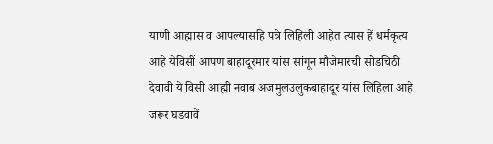याणी आह्मास व आपल्यासहि पत्रे लिहिली आहेत त्यास हें धर्मकृत्य आहे येविसीं आपण बाहादूरमार यांस सांगून मौजेमारची सोडचिठी देवावी ये विसी आह्मी नवाब अजमुलउलुकबाहादूर यांस लिहिला आहे जरूर घडवावें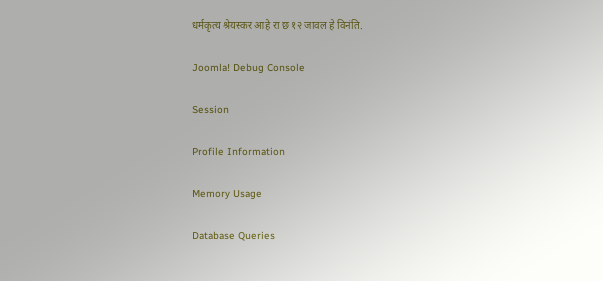धर्मकृत्य श्रेयस्कर आहे रा छ १२ जावल हे विनंति.

Joomla! Debug Console

Session

Profile Information

Memory Usage

Database Queries